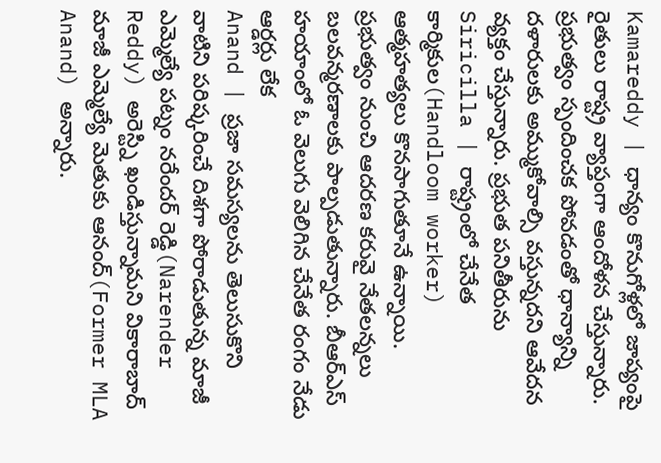Kamareddy | ధాన్యం కొనుగోళ్లలో జాప్యంపై రైతులు రాష్ట్ర వ్యాప్తంగా ఆందోళన చేస్తున్నారు. ప్రభుత్వం స్పందించక పోవడంతో ధాన్యాన్ని దళారులకు అమ్ముకోవాల్సి వస్తున్నదని ఆవేదన వ్యక్తం చేస్తున్నారు. ప్రభుత పనితీరును
Siricilla | రాష్ట్రంలో చేనేత కార్మికుల(Handloom worker) ఆత్మహత్యలు కొనసాగుతూనే ఉన్నాయి. ప్రభుత్వం నుంచి ఆదరణ కరువై నేతలన్నలు బలవన్మరణాలకు పాల్పడుతున్నారు. బీఆర్ఎస్ హయాంలో ఓ వెలుగు వెలిగిన చేనేత రంగం నేడు ఆర్డర్లు లేక
Anand | ప్రజా సమస్యలను తెలుసుకొని వాటిని పరిష్కరించే దిశగా పోరాడుతున్న మాజీ ఎమ్మెల్యే పట్నం నరేందర్ రెడ్డి(Narender Reddy) అరెస్ట్ని ఖండిస్తున్నామని వికారాబాద్ మాజీ ఎమ్మెల్యే మెతుకు ఆనంద్(Former MLA Anand) అన్నారు.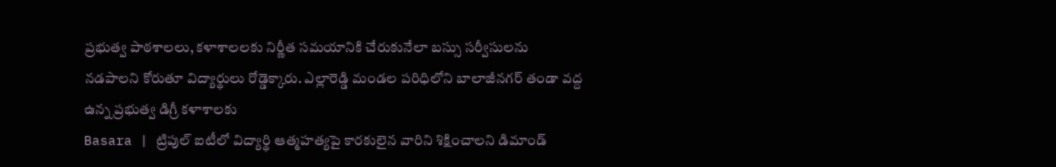ప్రభుత్వ పాఠశాలలు, కళాశాలలకు నిర్ణీత సమయానికి చేరుకునేలా బస్సు సర్వీసులను నడపాలని కోరుతూ విద్యార్థులు రోడ్డెక్కారు. ఎల్లారెడ్డి మండల పరిధిలోని బాలాజీనగర్ తండా వద్ద ఉన్న ప్రభుత్వ డిగ్రీ కళాశాలకు
Basara | ట్రిపుల్ ఐటీలో విద్యార్థి ఆత్మహత్యపై కారకులైన వారిని శిక్షించాలని డిమాండ్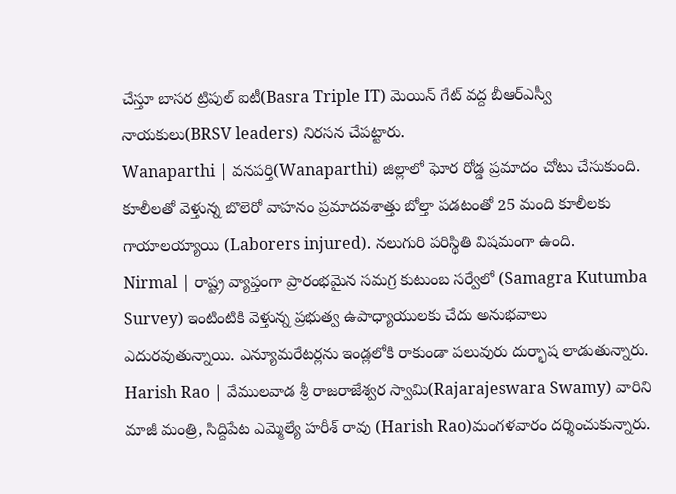చేస్తూ బాసర ట్రిపుల్ ఐటీ(Basra Triple IT) మెయిన్ గేట్ వద్ద బీఆర్ఎస్వీ నాయకులు(BRSV leaders) నిరసన చేపట్టారు.
Wanaparthi | వనపర్తి(Wanaparthi) జిల్లాలో ఘోర రోడ్డ ప్రమాదం చోటు చేసుకుంది. కూలీలతో వెళ్తున్న బొలెరో వాహనం ప్రమాదవశాత్తు బోల్తా పడటంతో 25 మంది కూలీలకు గాయాలయ్యాయి (Laborers injured). నలుగురి పరిస్థితి విషమంగా ఉంది.
Nirmal | రాష్ట్ర వ్యాప్తంగా ప్రారంభమైన సమగ్ర కుటుంబ సర్వేలో (Samagra Kutumba Survey) ఇంటింటికి వెళ్తున్న ప్రభుత్వ ఉపాధ్యాయులకు చేదు అనుభవాలు ఎదురవుతున్నాయి. ఎన్యూమరేటర్లను ఇండ్లలోకి రాకుండా పలువురు దుర్భాష లాడుతున్నారు.
Harish Rao | వేములవాడ శ్రీ రాజరాజేశ్వర స్వామి(Rajarajeswara Swamy) వారిని మాజీ మంత్రి, సిద్దిపేట ఎమ్మెల్యే హరీశ్ రావు (Harish Rao)మంగళవారం దర్శించుకున్నారు.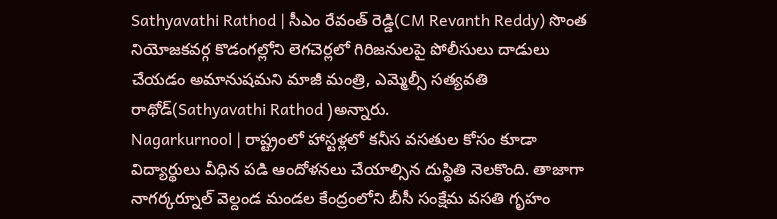Sathyavathi Rathod | సీఎం రేవంత్ రెడ్డి(CM Revanth Reddy) సొంత నియోజకవర్గ కొడంగల్లోని లెగచెర్లలో గిరిజనులపై పోలీసులు దాడులు చేయడం అమానుషమని మాజీ మంత్రి, ఎమ్మెల్సీ సత్యవతి రాథోడ్(Sathyavathi Rathod )అన్నారు.
Nagarkurnool | రాష్ట్రంలో హాస్టళ్లలో కనీస వసతుల కోసం కూడా విద్యార్థులు వీధిన పడి ఆందోళనలు చేయాల్సిన దుస్థితి నెలకొంది. తాజాగా నాగర్కర్నూల్ వెల్దండ మండల కేంద్రంలోని బీసీ సంక్షేమ వసతి గృహం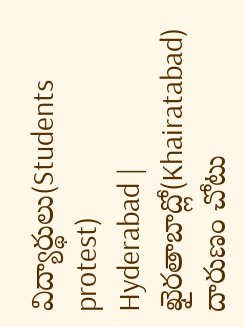విద్యార్థులు(Students protest)
Hyderabad | ఖైరతాబాద్లో(Khairatabad) దారుణం చోటు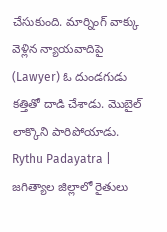చేసుకుంది. మార్నింగ్ వాక్కు వెళ్లిన న్యాయవాదిపై (Lawyer) ఓ దుండగుడు కత్తితో దాడి చేశాడు. మొబైల్ లాక్కొని పారిపోయాడు.
Rythu Padayatra | జగిత్యాల జిల్లాలో రైతులు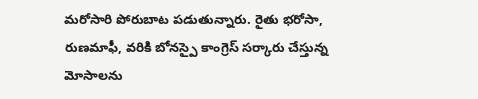మరోసారి పోరుబాట పడుతున్నారు. రైతు భరోసా, రుణమాఫీ, వరికి బోనస్పై కాంగ్రెస్ సర్కారు చేస్తున్న మోసాలను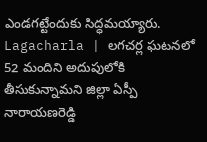ఎండగట్టేందుకు సిద్ధమయ్యారు.
Lagacharla | లగచర్ల ఘటనలో 52 మందిని అదుపులోకి తీసుకున్నామని జిల్లా ఏస్పీ నారాయణరెడ్డి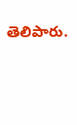తెలిపారు.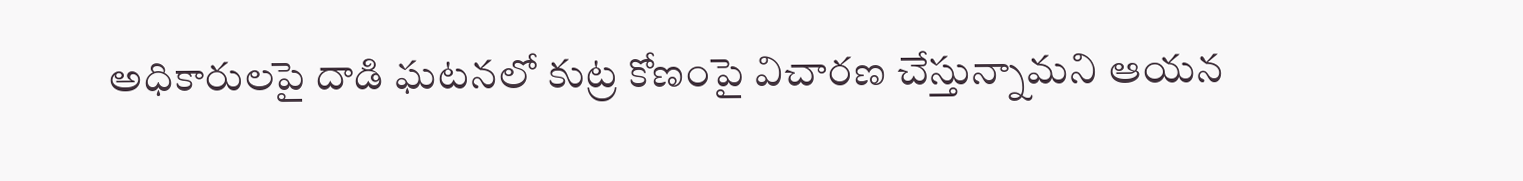అధికారులపై దాడి ఘటనలో కుట్ర కోణంపై విచారణ చేస్తున్నామని ఆయన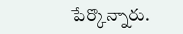పేర్కొన్నారు.